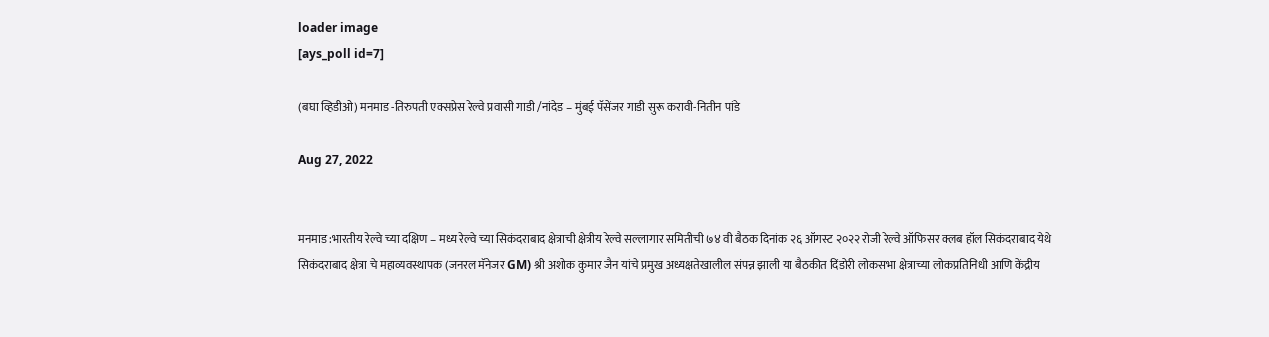loader image
[ays_poll id=7]

(बघा व्हिडीओ) मनमाड -तिरुपती एक्सप्रेस रेल्वे प्रवासी गाडी /नांदेड – मुंबई पॅसेंजर गाडी सुरू करावी-नितीन पांडे

Aug 27, 2022


मनमाड :भारतीय रेल्वे च्या दक्षिण – मध्य रेल्वे च्या सिकंदराबाद क्षेत्राची क्षेत्रीय रेल्वे सल्लागार समितीची ७४ वी बैठक दिनांक २६ ऑगस्ट २०२२ रोजी रेल्वे ऑफिसर क्लब हॉल सिकंदराबाद येथे सिकंदराबाद क्षेत्रा चे महाव्यवस्थापक (जनरल मॅनेजर GM) श्री अशोक कुमार जैन यांचे प्रमुख अध्यक्षतेखालील संपन्न झाली या बैठकीत दिंडोरी लोकसभा क्षेत्राच्या लोकप्रतिनिधी आणि केंद्रीय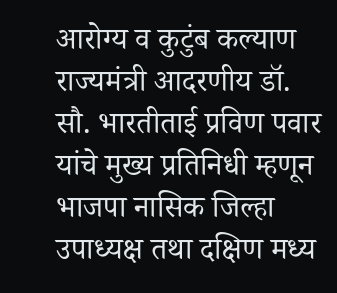आरोग्य व कुटुंब कल्याण राज्यमंत्री आदरणीय डॉ. सौ. भारतीताई प्रविण पवार यांचे मुख्य प्रतिनिधी म्हणून भाजपा नासिक जिल्हा उपाध्यक्ष तथा दक्षिण मध्य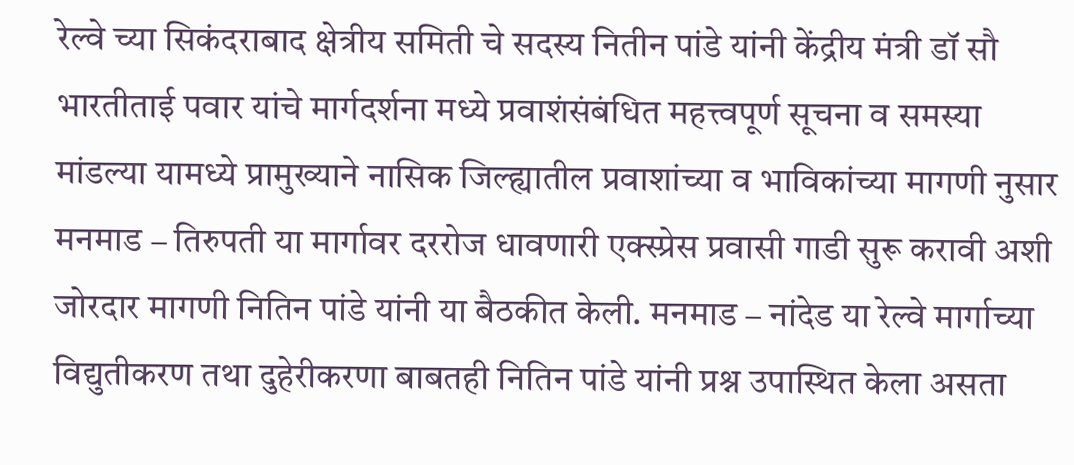रेल्वे च्या सिकंदराबाद क्षेत्रीय समिती चे सदस्य नितीन पांडे यांनी केंद्रीय मंत्री डॉ सौ भारतीताई पवार यांचे मार्गदर्शना मध्ये प्रवाशंसंबंधित महत्त्वपूर्ण सूचना व समस्या मांडल्या यामध्ये प्रामुख्याने नासिक जिल्ह्यातील प्रवाशांच्या व भाविकांच्या मागणी नुसार मनमाड – तिरुपती या मार्गावर दररोज धावणारी एक्स्प्रेस प्रवासी गाडी सुरू करावी अशी जोरदार मागणी नितिन पांडे यांनी या बैठकीत केली. मनमाड – नांदेड या रेल्वे मार्गाच्या विद्युतीकरण तथा दुहेरीकरणा बाबतही नितिन पांडे यांनी प्रश्न उपास्थित केला असता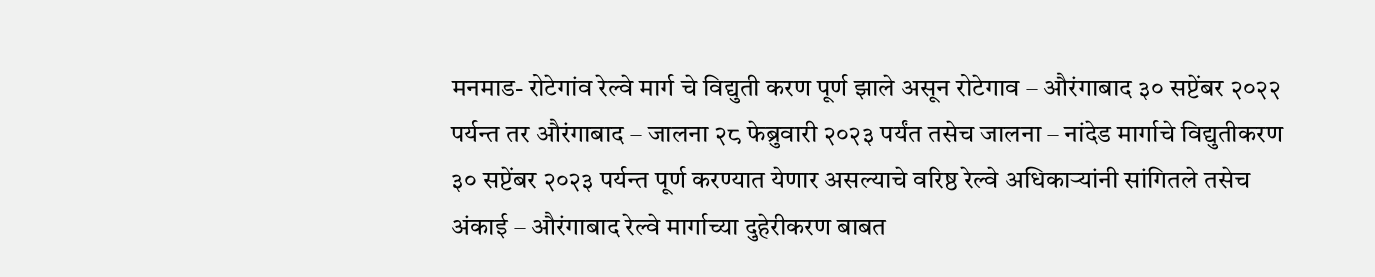मनमाड- रोटेगांव रेल्वे मार्ग चे विद्युती करण पूर्ण झाले असून रोटेगाव – औरंगाबाद ३० सप्टेंबर २०२२ पर्यन्त तर औरंगाबाद – जालना २८ फेब्रुवारी २०२३ पर्यंत तसेच जालना – नांदेड मार्गाचे विद्युतीकरण ३० सप्टेंबर २०२३ पर्यन्त पूर्ण करण्यात येणार असल्याचे वरिष्ठ रेल्वे अधिकाऱ्यांनी सांगितले तसेच अंकाई – औरंगाबाद रेल्वे मार्गाच्या दुहेरीकरण बाबत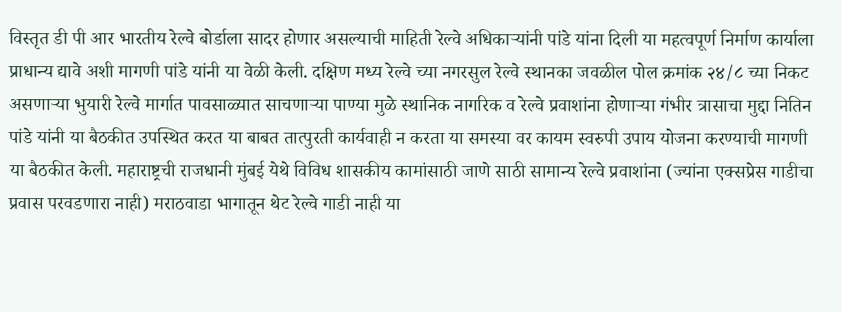विस्तृत डी पी आर भारतीय रेल्वे बोर्डाला सादर होणार असल्याची माहिती रेल्वे अधिकाऱ्यांनी पांडे यांना दिली या महत्वपूर्ण निर्माण कार्याला प्राधान्य द्यावे अशी मागणी पांडे यांनी या वेळी केली. दक्षिण मध्य रेल्वे च्या नगरसुल रेल्वे स्थानका जवळील पोल क्रमांक २४/८ च्या निकट असणाऱ्या भुयारी रेल्वे मार्गात पावसाळ्यात साचणाऱ्या पाण्या मुळे स्थानिक नागरिक व रेल्वे प्रवाशांना होणाऱ्या गंभीर त्रासाचा मुद्दा नितिन पांडे यांनी या बैठकीत उपस्थित करत या बाबत तात्पुरती कार्यवाही न करता या समस्या वर कायम स्वरुपी उपाय योजना करण्याची मागणी या बैठकीत केली. महाराष्ट्रची राजधानी मुंबई येथे विविध शासकीय कामांसाठी जाणे साठी सामान्य रेल्वे प्रवाशांना (ज्यांना एक्सप्रेस गाडीचा प्रवास परवडणारा नाही) मराठवाडा भागातून थेट रेल्वे गाडी नाही या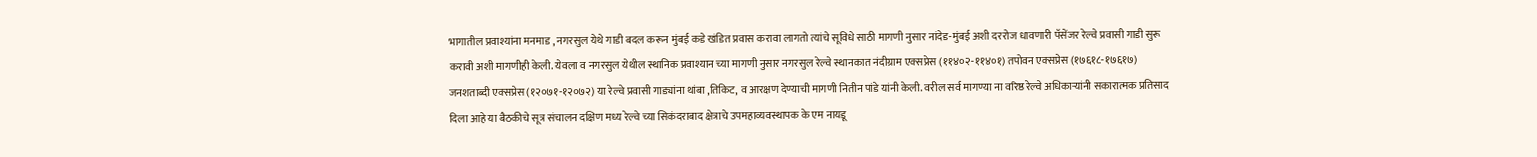भागातील प्रवाश्यांना मनमाड , नगरसुल येथे गाडी बदल करून मुंबई कडे खंडित प्रवास करावा लागतो त्यांचे सूविधे साठी मागणी नुसार नांदेड-मुंबई अशी दररोज धावणारी पॅसेंजर रेल्वे प्रवासी गाडी सुरू करावी अशी मागणीही केली. येवला व नगरसुल येथील स्थानिक प्रवाश्यान च्या मागणी नुसार नगरसुल रेल्वे स्थानकात नंदीग्राम एक्सप्रेस (११४०२-११४०१) तपोवन एक्सप्रेस (१७६१८-१७६१७) जनशताब्दी एक्सप्रेस (१२०७१-१२०७२) या रेल्वे प्रवासी गाड्यांना थांबा ,तिकिट, व आरक्षण देण्याची मागणी नितीन पांडे यांनी केली. वरील सर्व मागण्या ना वरिष्ठ रेल्वे अधिकाऱ्यांनी सकारात्मक प्रतिसाद दिला आहे या बैठकीचे सूत्र संचालन दक्षिण मध्य रेल्वे च्या सिकंदराबाद क्षेत्राचे उपमहाव्यवस्थापक के एम नायडू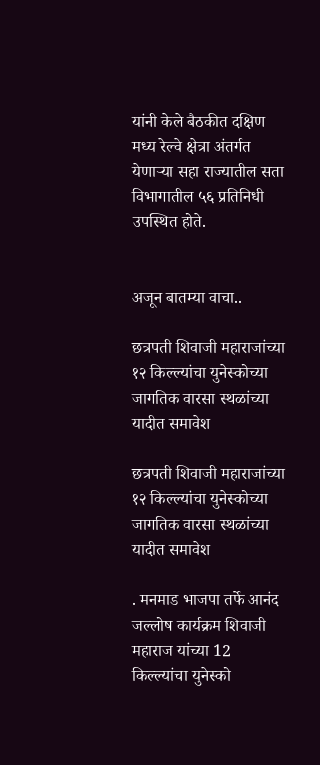यांनी केले बैठकीत दक्षिण मध्य रेल्वे क्षेत्रा अंतर्गत येणाऱ्या सहा राज्यातील सता विभागातील ५६ प्रतिनिधी उपस्थित होते.


अजून बातम्या वाचा..

छत्रपती शिवाजी महाराजांच्या १२ किल्ल्यांचा युनेस्कोच्या जागतिक वारसा स्थळांच्या यादीत समावेश

छत्रपती शिवाजी महाराजांच्या १२ किल्ल्यांचा युनेस्कोच्या जागतिक वारसा स्थळांच्या यादीत समावेश

. मनमाड भाजपा तर्फे आनंद जल्लोष कार्यक्रम शिवाजी महाराज यांच्या 12 किल्ल्यांचा युनेस्को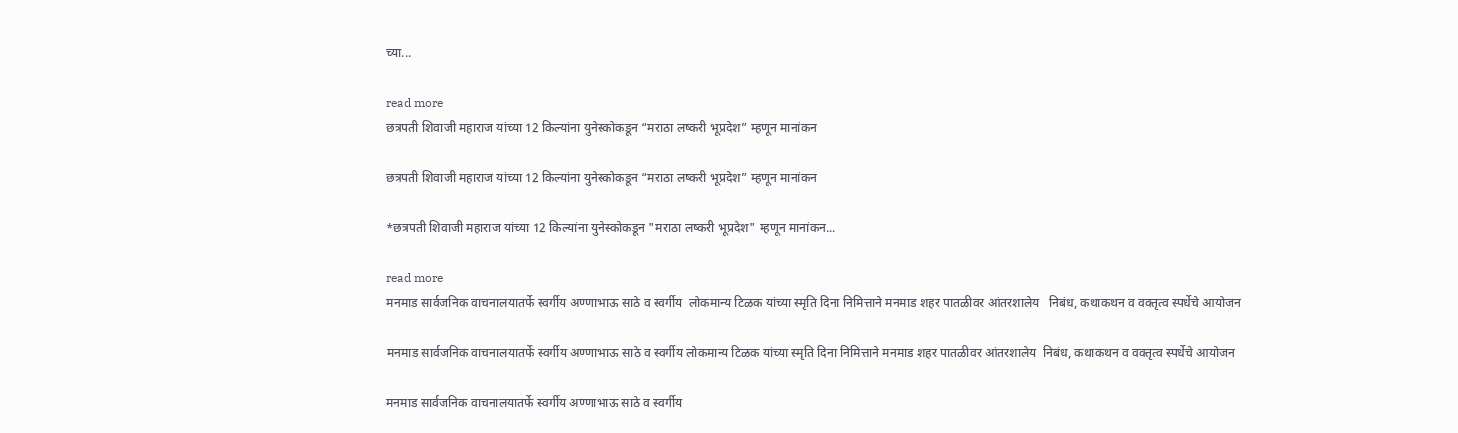च्या...

read more
छत्रपती शिवाजी महाराज यांच्या 12 किल्यांना युनेस्कोकडून “मराठा लष्करी भूप्रदेश” म्हणून मानांकन

छत्रपती शिवाजी महाराज यांच्या 12 किल्यांना युनेस्कोकडून “मराठा लष्करी भूप्रदेश” म्हणून मानांकन

*छत्रपती शिवाजी महाराज यांच्या 12 किल्यांना युनेस्कोकडून "मराठा लष्करी भूप्रदेश" म्हणून मानांकन...

read more
मनमाड सार्वजनिक वाचनालयातर्फे स्वर्गीय अण्णाभाऊ साठे व स्वर्गीय  लोकमान्य टिळक यांच्या स्मृति दिना निमित्ताने मनमाड शहर पातळीवर आंतरशालेय   निबंध, कथाकथन व वक्तृत्व स्पर्धेचे आयोजन

मनमाड सार्वजनिक वाचनालयातर्फे स्वर्गीय अण्णाभाऊ साठे व स्वर्गीय लोकमान्य टिळक यांच्या स्मृति दिना निमित्ताने मनमाड शहर पातळीवर आंतरशालेय  निबंध, कथाकथन व वक्तृत्व स्पर्धेचे आयोजन

मनमाड सार्वजनिक वाचनालयातर्फे स्वर्गीय अण्णाभाऊ साठे व स्वर्गीय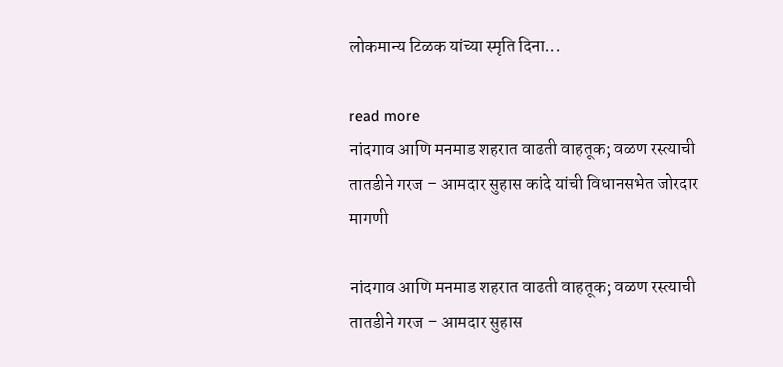लोकमान्य टिळक यांच्या स्मृति दिना...

read more
नांदगाव आणि मनमाड शहरात वाढती वाहतूक; वळण रस्त्याची तातडीने गरज – आमदार सुहास कांदे यांची विधानसभेत जोरदार मागणी

नांदगाव आणि मनमाड शहरात वाढती वाहतूक; वळण रस्त्याची तातडीने गरज – आमदार सुहास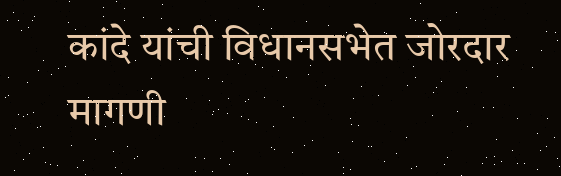कांदे यांची विधानसभेत जोरदार मागणी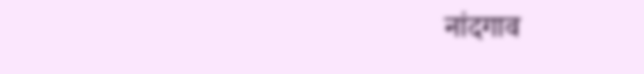नांदगाव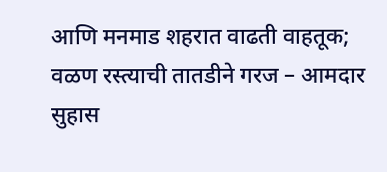आणि मनमाड शहरात वाढती वाहतूक; वळण रस्त्याची तातडीने गरज – आमदार सुहास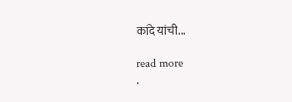कांदे यांची...

read more
.